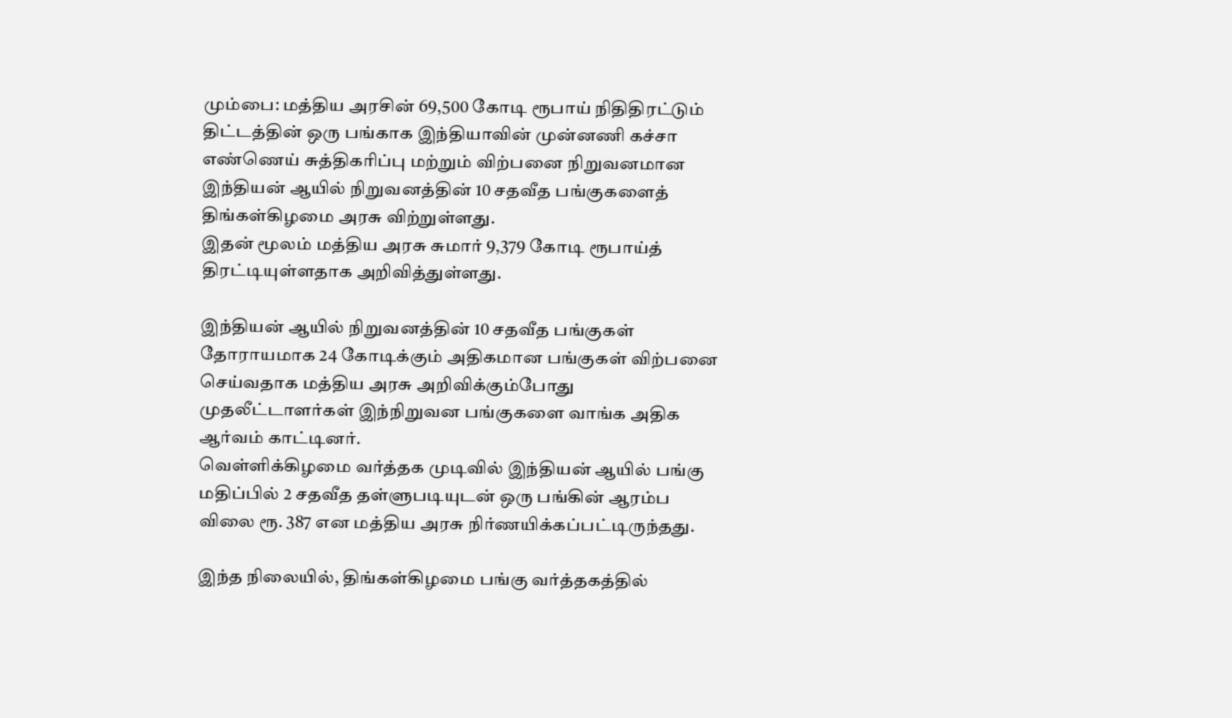மும்பை: மத்திய அரசின் 69,500 கோடி ரூபாய் நிதிதிரட்டும் திட்டத்தின் ஒரு பங்காக இந்தியாவின் முன்னணி கச்சா எண்ணெய் சுத்திகரிப்பு மற்றும் விற்பனை நிறுவனமான இந்தியன் ஆயில் நிறுவனத்தின் 10 சதவீத பங்குகளைத் திங்கள்கிழமை அரசு விற்றுள்ளது.
இதன் மூலம் மத்திய அரசு சுமார் 9,379 கோடி ரூபாய்த் திரட்டியுள்ளதாக அறிவித்துள்ளது.

இந்தியன் ஆயில் நிறுவனத்தின் 10 சதவீத பங்குகள் தோராயமாக 24 கோடிக்கும் அதிகமான பங்குகள் விற்பனை செய்வதாக மத்திய அரசு அறிவிக்கும்போது முதலீட்டாளர்கள் இந்நிறுவன பங்குகளை வாங்க அதிக ஆர்வம் காட்டினர்.
வெள்ளிக்கிழமை வர்த்தக முடிவில் இந்தியன் ஆயில் பங்கு மதிப்பில் 2 சதவீத தள்ளுபடியுடன் ஒரு பங்கின் ஆரம்ப விலை ரூ. 387 என மத்திய அரசு நிர்ணயிக்கப்பட்டிருந்தது.

இந்த நிலையில், திங்கள்கிழமை பங்கு வர்த்தகத்தில்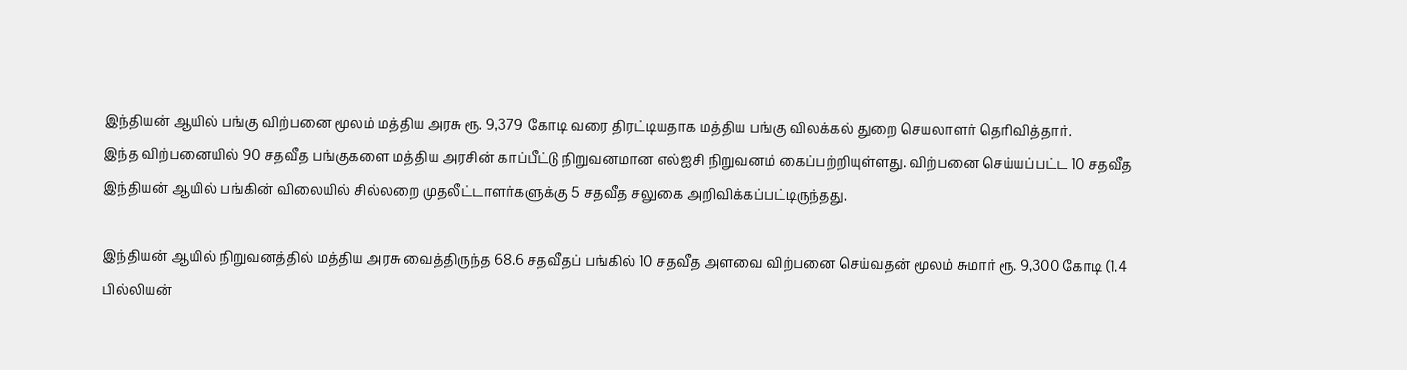இந்தியன் ஆயில் பங்கு விற்பனை மூலம் மத்திய அரசு ரூ. 9,379 கோடி வரை திரட்டியதாக மத்திய பங்கு விலக்கல் துறை செயலாளர் தெரிவித்தார்.
இந்த விற்பனையில் 90 சதவீத பங்குகளை மத்திய அரசின் காப்பீட்டு நிறுவனமான எல்ஐசி நிறுவனம் கைப்பற்றியுள்ளது. விற்பனை செய்யப்பட்ட 10 சதவீத இந்தியன் ஆயில் பங்கின் விலையில் சில்லறை முதலீட்டாளர்களுக்கு 5 சதவீத சலுகை அறிவிக்கப்பட்டிருந்தது.

இந்தியன் ஆயில் நிறுவனத்தில் மத்திய அரசு வைத்திருந்த 68.6 சதவீதப் பங்கில் 10 சதவீத அளவை விற்பனை செய்வதன் மூலம் சுமார் ரூ. 9,300 கோடி (1.4 பில்லியன்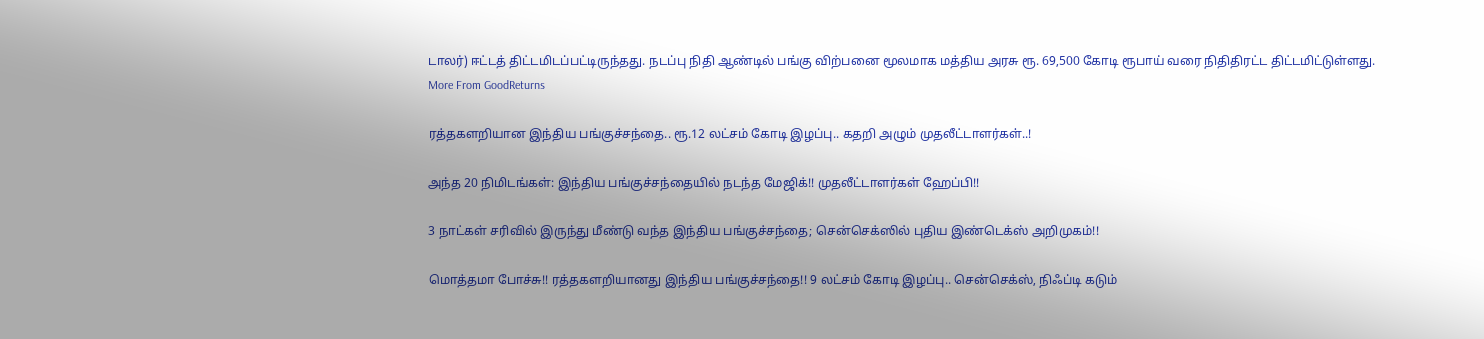டாலர்) ஈட்டத் திட்டமிடப்பட்டிருந்தது. நடப்பு நிதி ஆண்டில் பங்கு விற்பனை மூலமாக மத்திய அரசு ரூ. 69,500 கோடி ரூபாய் வரை நிதிதிரட்ட திட்டமிட்டுள்ளது.
More From GoodReturns

ரத்தகளறியான இந்திய பங்குச்சந்தை.. ரூ.12 லட்சம் கோடி இழப்பு.. கதறி அழும் முதலீட்டாளர்கள்..!

அந்த 20 நிமிடங்கள்: இந்திய பங்குச்சந்தையில் நடந்த மேஜிக்!! முதலீட்டாளர்கள் ஹேப்பி!!

3 நாட்கள் சரிவில் இருந்து மீண்டு வந்த இந்திய பங்குச்சந்தை; சென்செக்ஸில் புதிய இண்டெக்ஸ் அறிமுகம்!!

மொத்தமா போச்சு!! ரத்தகளறியானது இந்திய பங்குச்சந்தை!! 9 லட்சம் கோடி இழப்பு.. சென்செக்ஸ், நிஃப்டி கடும்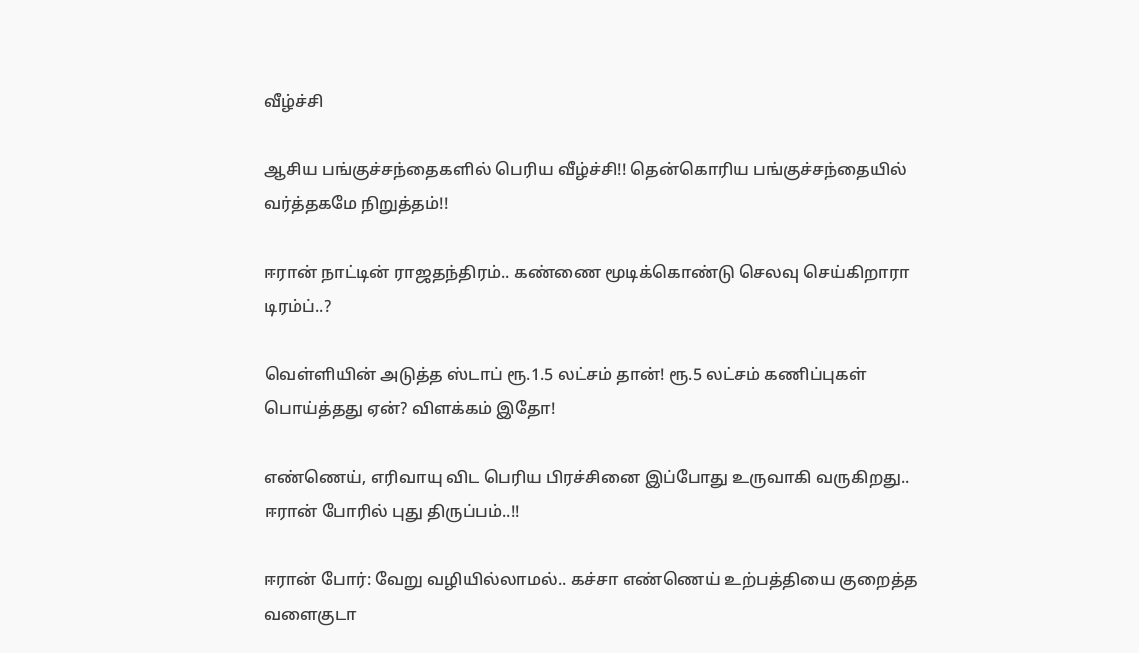வீழ்ச்சி

ஆசிய பங்குச்சந்தைகளில் பெரிய வீழ்ச்சி!! தென்கொரிய பங்குச்சந்தையில் வர்த்தகமே நிறுத்தம்!!

ஈரான் நாட்டின் ராஜதந்திரம்.. கண்ணை மூடிக்கொண்டு செலவு செய்கிறாரா டிரம்ப்..?

வெள்ளியின் அடுத்த ஸ்டாப் ரூ.1.5 லட்சம் தான்! ரூ.5 லட்சம் கணிப்புகள் பொய்த்தது ஏன்? விளக்கம் இதோ!

எண்ணெய், எரிவாயு விட பெரிய பிரச்சினை இப்போது உருவாகி வருகிறது.. ஈரான் போரில் புது திருப்பம்..!!

ஈரான் போர்: வேறு வழியில்லாமல்.. கச்சா எண்ணெய் உற்பத்தியை குறைத்த வளைகுடா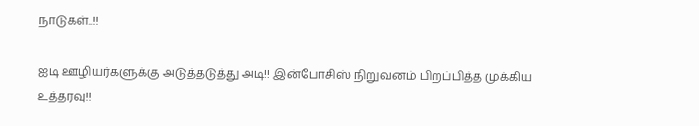நாடுகள்..!!

ஐடி ஊழியர்களுக்கு அடுத்தடுத்து அடி!! இன்போசிஸ் நிறுவனம் பிறப்பித்த முக்கிய உத்தரவு!!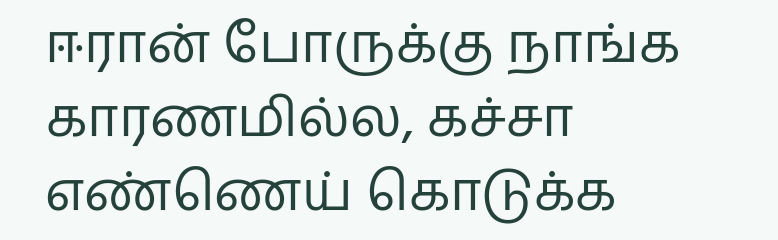ஈரான் போருக்கு நாங்க காரணமில்ல, கச்சா எண்ணெய் கொடுக்க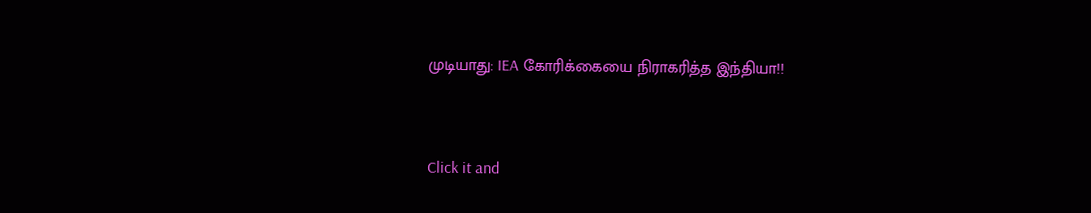முடியாது: IEA கோரிக்கையை நிராகரித்த இந்தியா!!



Click it and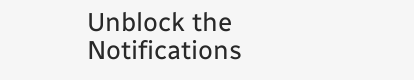Unblock the Notifications